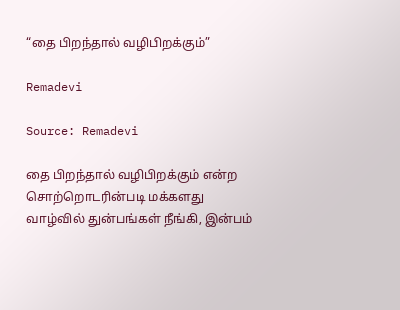“தை பிறந்தால் வழிபிறக்கும்”

Remadevi

Source: Remadevi

தை பிறந்தால் வழிபிறக்கும் என்ற சொற்றொடரின்படி மக்களது வாழ்வில் துன்பங்கள் நீங்கி, இன்பம்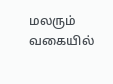மலரும் வகையில்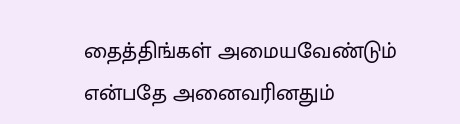தைத்திங்கள் அமையவேண்டும் என்பதே அனைவரினதும்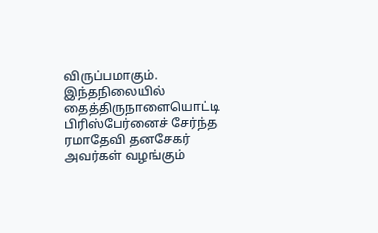விருப்பமாகும். இந்தநிலையில் தைத்திருநாளையொட்டி பிரிஸ்பேர்னைச் சேர்ந்த ரமாதேவி தனசேகர் அவர்கள் வழங்கும்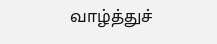வாழ்த்துச்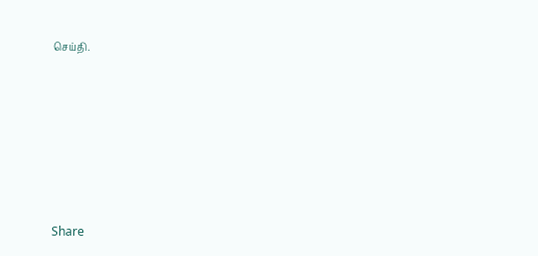செய்தி.







Share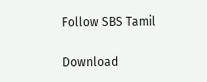Follow SBS Tamil

Download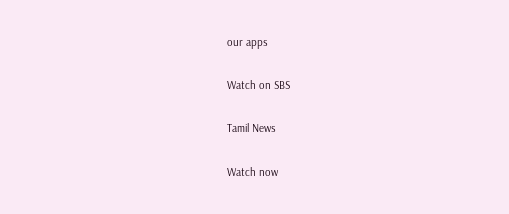our apps

Watch on SBS

Tamil News

Watch now